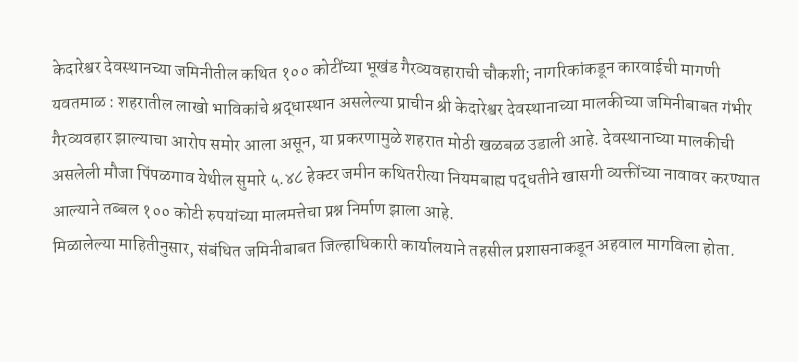केदारेश्वर देवस्थानच्या जमिनीतील कथित १०० कोटींच्या भूखंड गैरव्यवहाराची चौकशी; नागरिकांकडून कारवाईची मागणी
यवतमाळ : शहरातील लाखो भाविकांचे श्रद्धास्थान असलेल्या प्राचीन श्री केदारेश्वर देवस्थानाच्या मालकीच्या जमिनीबाबत गंभीर गैरव्यवहार झाल्याचा आरोप समोर आला असून, या प्रकरणामुळे शहरात मोठी खळबळ उडाली आहे. देवस्थानाच्या मालकीची असलेली मौजा पिंपळगाव येथील सुमारे ५.४८ हेक्टर जमीन कथितरीत्या नियमबाह्य पद्धतीने खासगी व्यक्तींच्या नावावर करण्यात आल्याने तब्बल १०० कोटी रुपयांच्या मालमत्तेचा प्रश्न निर्माण झाला आहे.
मिळालेल्या माहितीनुसार, संबंधित जमिनीबाबत जिल्हाधिकारी कार्यालयाने तहसील प्रशासनाकडून अहवाल मागविला होता.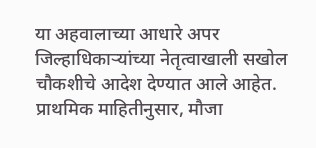या अहवालाच्या आधारे अपर जिल्हाधिकाऱ्यांच्या नेतृत्वाखाली सखोल चौकशीचे आदेश देण्यात आले आहेत. प्राथमिक माहितीनुसार, मौजा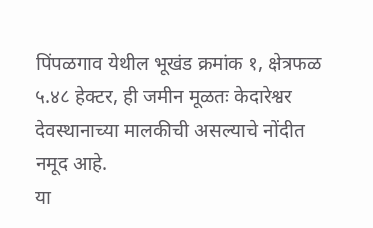पिंपळगाव येथील भूखंड क्रमांक १, क्षेत्रफळ ५.४८ हेक्टर, ही जमीन मूळतः केदारेश्वर देवस्थानाच्या मालकीची असल्याचे नोंदीत नमूद आहे.
या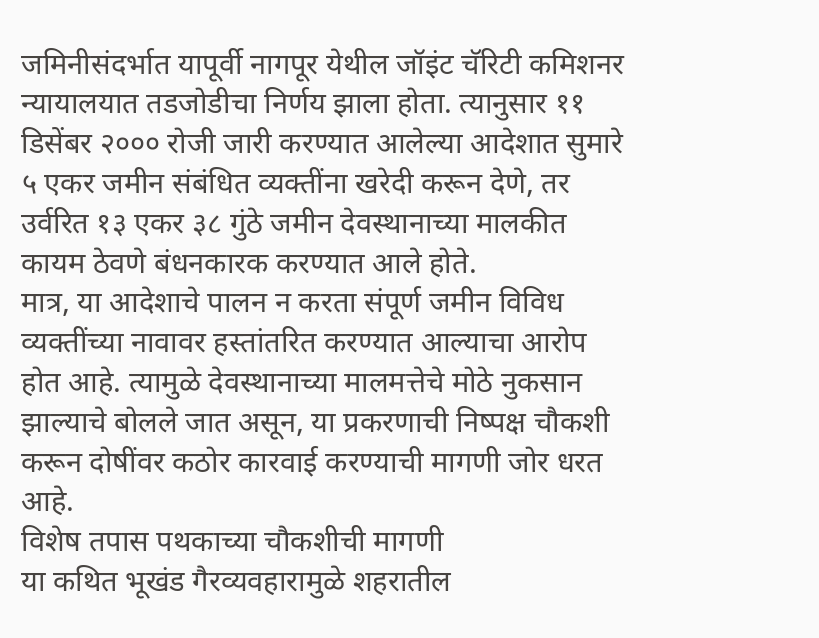जमिनीसंदर्भात यापूर्वी नागपूर येथील जॉइंट चॅरिटी कमिशनर न्यायालयात तडजोडीचा निर्णय झाला होता. त्यानुसार ११ डिसेंबर २००० रोजी जारी करण्यात आलेल्या आदेशात सुमारे ५ एकर जमीन संबंधित व्यक्तींना खरेदी करून देणे, तर उर्वरित १३ एकर ३८ गुंठे जमीन देवस्थानाच्या मालकीत कायम ठेवणे बंधनकारक करण्यात आले होते.
मात्र, या आदेशाचे पालन न करता संपूर्ण जमीन विविध व्यक्तींच्या नावावर हस्तांतरित करण्यात आल्याचा आरोप होत आहे. त्यामुळे देवस्थानाच्या मालमत्तेचे मोठे नुकसान झाल्याचे बोलले जात असून, या प्रकरणाची निष्पक्ष चौकशी करून दोषींवर कठोर कारवाई करण्याची मागणी जोर धरत आहे.
विशेष तपास पथकाच्या चौकशीची मागणी
या कथित भूखंड गैरव्यवहारामुळे शहरातील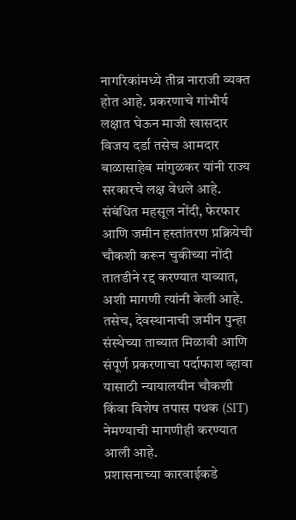नागरिकांमध्ये तीव्र नाराजी व्यक्त होत आहे. प्रकरणाचे गांभीर्य लक्षात घेऊन माजी खासदार विजय दर्डा तसेच आमदार बाळासाहेब मांगुळकर यांनी राज्य सरकारचे लक्ष वेधले आहे. संबंधित महसूल नोंदी, फेरफार आणि जमीन हस्तांतरण प्रक्रियेची चौकशी करून चुकीच्या नोंदी तातडीने रद्द करण्यात याव्यात, अशी मागणी त्यांनी केली आहे.
तसेच, देवस्थानाची जमीन पुन्हा संस्थेच्या ताब्यात मिळावी आणि संपूर्ण प्रकरणाचा पर्दाफाश व्हावा यासाठी न्यायालयीन चौकशी किंवा विशेष तपास पथक (SIT) नेमण्याची मागणीही करण्यात आली आहे.
प्रशासनाच्या कारवाईकडे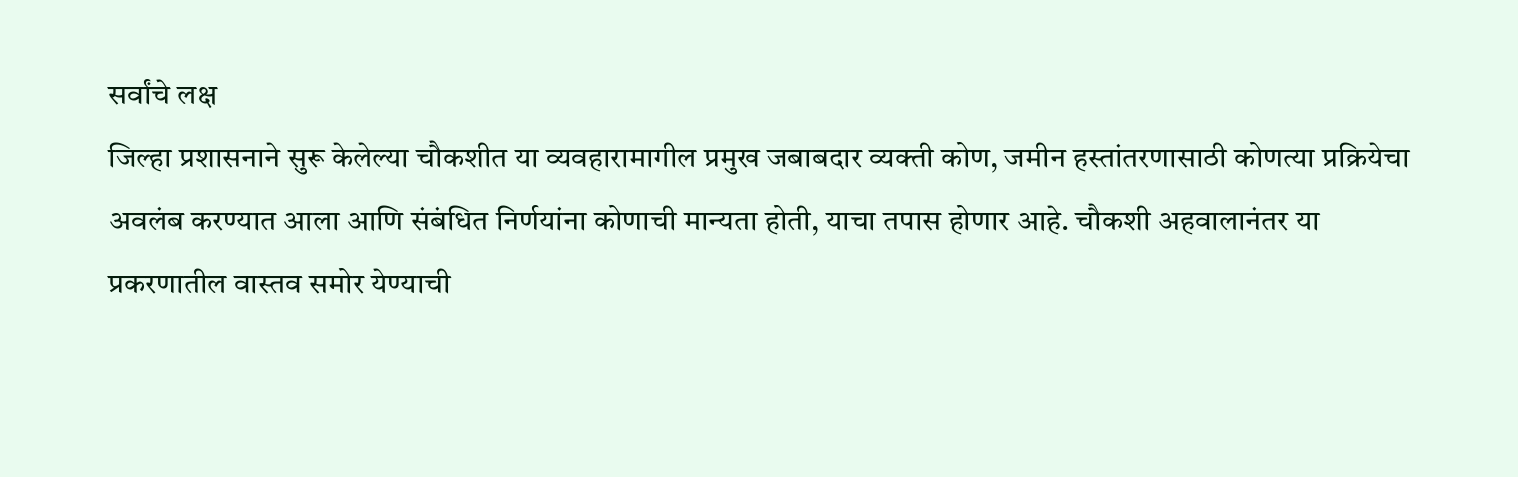सर्वांचे लक्ष
जिल्हा प्रशासनाने सुरू केलेल्या चौकशीत या व्यवहारामागील प्रमुख जबाबदार व्यक्ती कोण, जमीन हस्तांतरणासाठी कोणत्या प्रक्रियेचा अवलंब करण्यात आला आणि संबंधित निर्णयांना कोणाची मान्यता होती, याचा तपास होणार आहे. चौकशी अहवालानंतर या प्रकरणातील वास्तव समोर येण्याची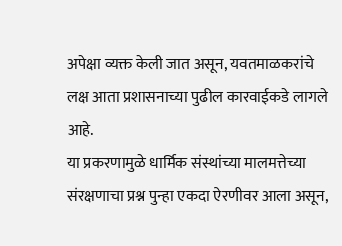अपेक्षा व्यक्त केली जात असून, यवतमाळकरांचे लक्ष आता प्रशासनाच्या पुढील कारवाईकडे लागले आहे.
या प्रकरणामुळे धार्मिक संस्थांच्या मालमत्तेच्या संरक्षणाचा प्रश्न पुन्हा एकदा ऐरणीवर आला असून,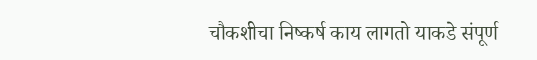चौकशीचा निष्कर्ष काय लागतो याकडे संपूर्ण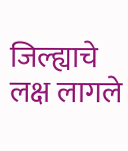जिल्ह्याचे लक्ष लागले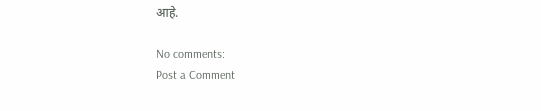आहे.

No comments:
Post a Comment